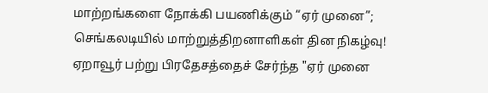மாற்றங்களை நோக்கி பயணிக்கும் “ஏர் முனை”; செங்கலடியில் மாற்றுத்திறனாளிகள் தின நிகழ்வு!
ஏறாவூர் பற்று பிரதேசத்தைச் சேர்ந்த "ஏர் முனை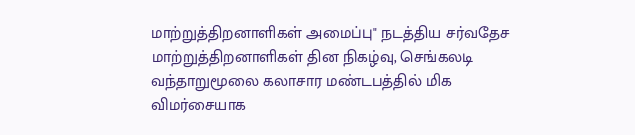மாற்றுத்திறனாளிகள் அமைப்பு" நடத்திய சர்வதேச மாற்றுத்திறனாளிகள் தின நிகழ்வு, செங்கலடி வந்தாறுமூலை கலாசார மண்டபத்தில் மிக விமர்சையாக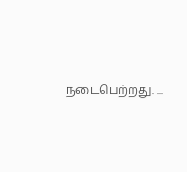நடைபெற்றது. ...